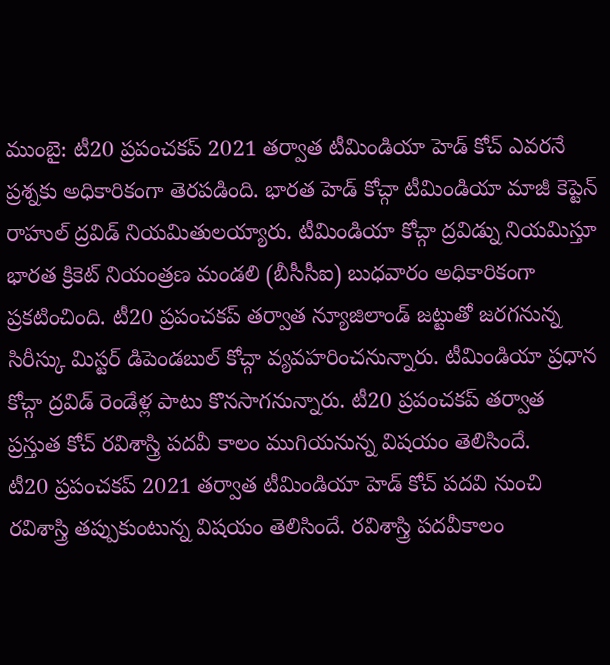ముంబై: టీ20 ప్రపంచకప్ 2021 తర్వాత టీమిండియా హెడ్ కోచ్ ఎవరనే ప్రశ్నకు అధికారికంగా తెరపడింది. భారత హెడ్ కోచ్గా టీమిండియా మాజీ కెప్టెన్ రాహుల్ ద్రవిడ్ నియమితులయ్యారు. టీమిండియా కోచ్గా ద్రవిడ్ను నియమిస్తూ భారత క్రికెట్ నియంత్రణ మండలి (బీసీసీఐ) బుధవారం అధికారికంగా ప్రకటించింది. టీ20 ప్రపంచకప్ తర్వాత న్యూజిలాండ్ జట్టుతో జరగనున్న సిరీస్కు మిస్టర్ డిపెండబుల్ కోచ్గా వ్యవహరించనున్నారు. టీమిండియా ప్రధాన కోచ్గా ద్రవిడ్ రెండేళ్ల పాటు కొనసాగనున్నారు. టీ20 ప్రపంచకప్ తర్వాత ప్రస్తుత కోచ్ రవిశాస్త్రి పదవీ కాలం ముగియనున్న విషయం తెలిసిందే.
టీ20 ప్రపంచకప్ 2021 తర్వాత టీమిండియా హెడ్ కోచ్ పదవి నుంచి రవిశాస్త్రి తప్పుకుంటున్న విషయం తెలిసిందే. రవిశాస్త్రి పదవీకాలం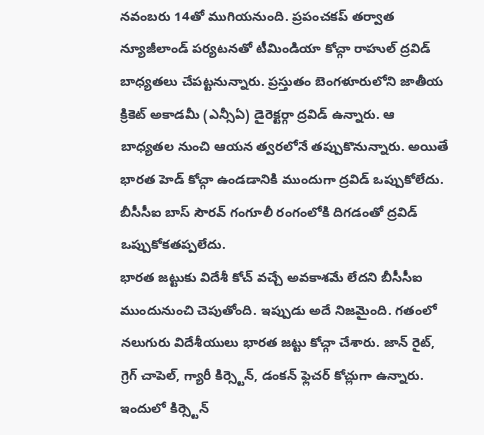నవంబరు 14తో ముగియనుంది. ప్రపంచకప్ తర్వాత న్యూజీలాండ్ పర్యటనతో టీమిండియా కోచ్గా రాహుల్ ద్రవిడ్ బాధ్యతలు చేపట్టనున్నారు. ప్రస్తుతం బెంగళూరులోని జాతీయ క్రికెట్ అకాడమీ (ఎన్సీఏ) డైరెక్టర్గా ద్రవిడ్ ఉన్నారు. ఆ బాధ్యతల నుంచి ఆయన త్వరలోనే తప్పుకొనున్నారు. అయితే భారత హెడ్ కోచ్గా ఉండడానికి ముందుగా ద్రవిడ్ ఒప్పుకోలేదు. బీసీసీఐ బాస్ సౌరవ్ గంగూలీ రంగంలోకి దిగడంతో ద్రవిడ్ ఒప్పుకోకతప్పలేదు.
భారత జట్టుకు విదేశీ కోచ్ వచ్చే అవకాశమే లేదని బీసీసీఐ ముందునుంచి చెపుతోంది. ఇప్పుడు అదే నిజమైంది. గతంలో నలుగురు విదేశీయులు భారత జట్టు కోచ్గా చేశారు. జాన్ రైట్, గ్రెగ్ చాపెల్, గ్యారీ కిర్స్టెన్, డంకన్ ఫ్లెచర్ కోచ్లుగా ఉన్నారు. ఇందులో కిర్స్టెన్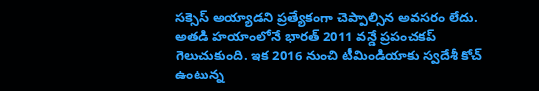సక్సెస్ అయ్యాడని ప్రత్యేకంగా చెప్పాల్సిన అవసరం లేదు. అతడి హయాంలోనే భారత్ 2011 వన్డే ప్రపంచకప్ గెలుచుకుంది. ఇక 2016 నుంచి టీమిండియాకు స్వదేశీ కోచ్ ఉంటున్న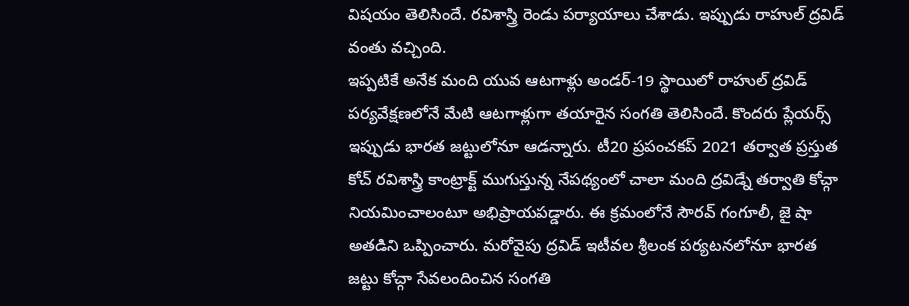విషయం తెలిసిందే. రవిశాస్త్రి రెండు పర్యాయాలు చేశాడు. ఇప్పుడు రాహుల్ ద్రవిడ్ వంతు వచ్చింది.
ఇప్పటికే అనేక మంది యువ ఆటగాళ్లు అండర్-19 స్థాయిలో రాహుల్ ద్రవిడ్ పర్యవేక్షణలోనే మేటి ఆటగాళ్లుగా తయారైన సంగతి తెలిసిందే. కొందరు ప్లేయర్స్ ఇప్పుడు భారత జట్టులోనూ ఆడన్నారు. టీ20 ప్రపంచకప్ 2021 తర్వాత ప్రస్తుత కోచ్ రవిశాస్త్రి కాంట్రాక్ట్ ముగుస్తున్న నేపథ్యంలో చాలా మంది ద్రవిడ్నే తర్వాతి కోచ్గా నియమించాలంటూ అభిప్రాయపడ్డారు. ఈ క్రమంలోనే సౌరవ్ గంగూలీ, జై షా అతడిని ఒప్పించారు. మరోవైపు ద్రవిడ్ ఇటీవల శ్రీలంక పర్యటనలోనూ భారత జట్టు కోచ్గా సేవలందించిన సంగతి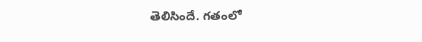తెలిసిందే. గతంలో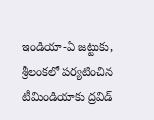ఇండియా-ఏ జట్టుకు, శ్రీలంకలో పర్యటించిన టీమిండియాకు ద్రవిడ్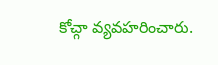కోచ్గా వ్యవహరించారు.